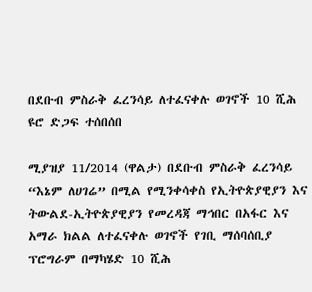በደቡብ ምስራቅ ፈረንሳይ ለተፈናቀሉ ወገኖች 10 ሺሕ ዩሮ ድጋፍ ተሰበሰበ

ሚያዝያ 11/2014 (ዋልታ) በደቡብ ምስራቅ ፈረንሳይ “እኔም ለሀገሬ” በሚል የሚንቀሳቀስ የኢትዮጵያዊያን እና ትውልደ-ኢትዮጵያዊያን የመረዳጃ ማኅበር በአፋር እና አማራ ክልል ለተፈናቀሉ ወገኖች የገቢ ማሰባሰቢያ ፕሮግራም በማካሄድ 10 ሺሕ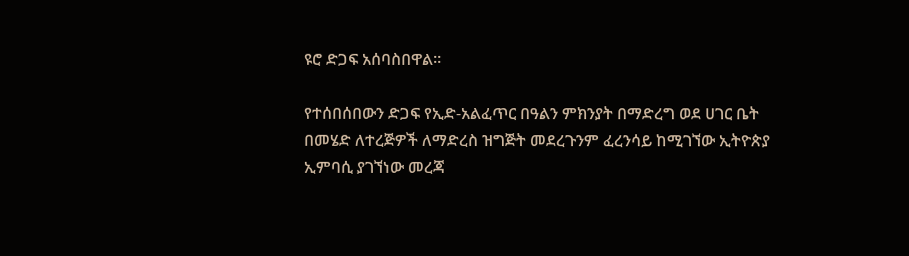ዩሮ ድጋፍ አሰባስበዋል።

የተሰበሰበውን ድጋፍ የኢድ-አልፈጥር በዓልን ምክንያት በማድረግ ወደ ሀገር ቤት በመሄድ ለተረጅዎች ለማድረስ ዝግጅት መደረጉንም ፈረንሳይ ከሚገኘው ኢትዮጵያ ኢምባሲ ያገኘነው መረጃ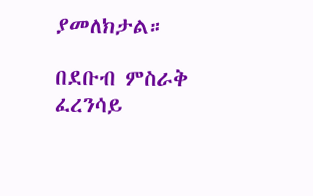ያመለክታል።

በደቡብ ምስራቅ ፈረንሳይ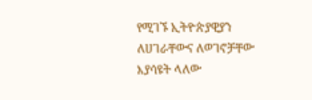የሚገኙ ኢትዮጵያዊያን ለሀገራቸውና ለወገኖቻቸው እያሳዩት ላለው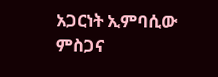አጋርነት ኢምባሲው ምስጋና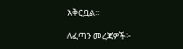አቅርቧል፡፡

ለፈጣን መረጃዎች፦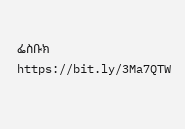ፌስቡክ https://bit.ly/3Ma7QTW